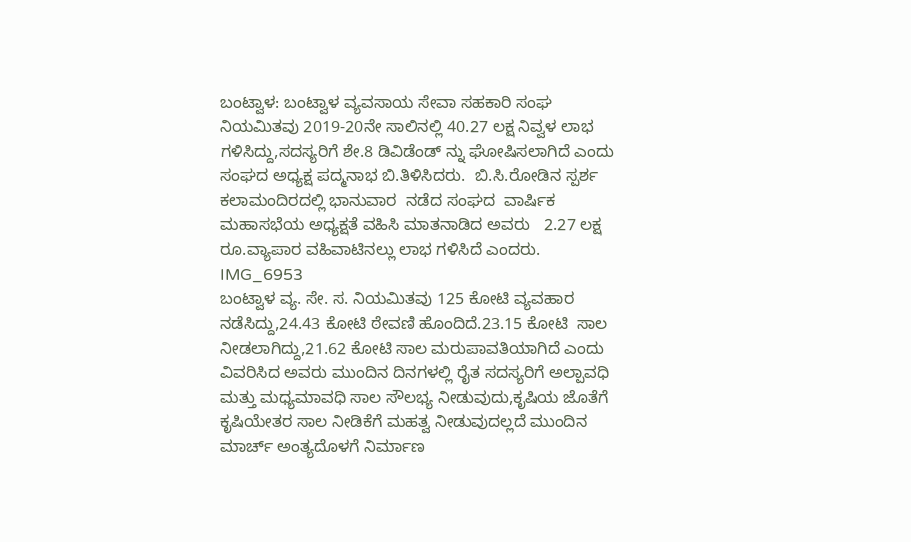ಬಂಟ್ವಾಳ: ಬಂಟ್ವಾಳ ವ್ಯವಸಾಯ ಸೇವಾ ಸಹಕಾರಿ ಸಂಘ ನಿಯಮಿತವು 2019-20ನೇ ಸಾಲಿನಲ್ಲಿ 40.27 ಲಕ್ಷ ನಿವ್ವಳ ಲಾಭ ಗಳಿಸಿದ್ದು,ಸದಸ್ಯರಿಗೆ ಶೇ.8 ಡಿವಿಡೆಂಡ್ ನ್ನು ಘೋಷಿಸಲಾಗಿದೆ ಎಂದು ಸಂಘದ ಅಧ್ಯಕ್ಷ ಪದ್ಮನಾಭ ಬಿ.ತಿಳಿಸಿದರು.  ಬಿ.ಸಿ.ರೋಡಿನ ಸ್ಪರ್ಶ ಕಲಾಮಂದಿರದಲ್ಲಿ ಭಾನುವಾರ  ನಡೆದ ಸಂಘದ  ವಾರ್ಷಿಕ ಮಹಾಸಭೆಯ ಅಧ್ಯಕ್ಷತೆ ವಹಿಸಿ ಮಾತನಾಡಿದ ಅವರು   2.27 ಲಕ್ಷ ರೂ.ವ್ಯಾಪಾರ ವಹಿವಾಟಿನಲ್ಲು ಲಾಭ ಗಳಿಸಿದೆ ಎಂದರು.
IMG_6953
ಬಂಟ್ವಾಳ ವ್ಯ. ಸೇ. ಸ. ನಿಯಮಿತವು 125 ಕೋಟಿ ವ್ಯವಹಾರ ನಡೆಸಿದ್ದು,24.43 ಕೋಟಿ ಠೇವಣಿ ಹೊಂದಿದೆ.23.15 ಕೋಟಿ  ಸಾಲ ನೀಡಲಾಗಿದ್ದು,21.62 ಕೋಟಿ ಸಾಲ ಮರುಪಾವತಿಯಾಗಿದೆ ಎಂದು ವಿವರಿಸಿದ ಅವರು ಮುಂದಿನ ದಿನಗಳಲ್ಲಿ ರೈತ ಸದಸ್ಯರಿಗೆ ಅಲ್ಪಾವಧಿ ಮತ್ತು ಮಧ್ಯಮಾವಧಿ ಸಾಲ ಸೌಲಭ್ಯ ನೀಡುವುದು,ಕೃಷಿಯ ಜೊತೆಗೆ ಕೃಷಿಯೇತರ ಸಾಲ ನೀಡಿಕೆಗೆ ಮಹತ್ವ ನೀಡುವುದಲ್ಲದೆ ಮುಂದಿನ ಮಾರ್ಚ್ ಅಂತ್ಯದೊಳಗೆ ನಿರ್ಮಾಣ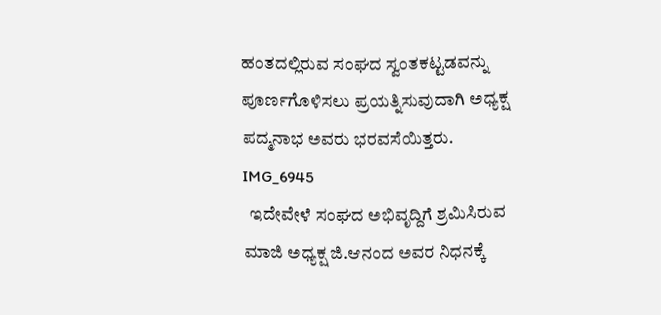ಹಂತದಲ್ಲಿರುವ ಸಂಘದ ಸ್ವಂತಕಟ್ಟಡವನ್ನು ಪೂರ್ಣಗೊಳಿಸಲು ಪ್ರಯತ್ನಿಸುವುದಾಗಿ ಅಧ್ಯಕ್ಷ ಪದ್ಮನಾಭ ಅವರು ಭರವಸೆಯಿತ್ತರು.
IMG_6945
  ಇದೇವೇಳೆ ಸಂಘದ ಅಭಿವೃದ್ದಿಗೆ ಶ್ರಮಿಸಿರುವ  ಮಾಜಿ ಅಧ್ಯಕ್ಷ ಜಿ.ಆನಂದ ಅವರ ನಿಧನಕ್ಕೆ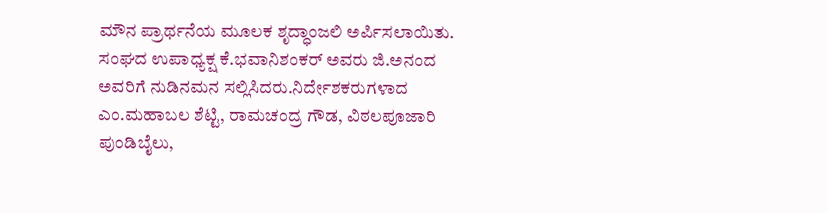ಮೌನ ಪ್ರಾರ್ಥನೆಯ ಮೂಲಕ ಶೃದ್ಧಾಂಜಲಿ ಅರ್ಪಿಸಲಾಯಿತು. ಸಂಘದ ಉಪಾಧ್ಯಕ್ಷ ಕೆ.ಭವಾನಿಶಂಕರ್ ಅವರು ಜಿ.ಅನಂದ ಅವರಿಗೆ ನುಡಿನಮನ ಸಲ್ಲಿಸಿದರು.ನಿರ್ದೇಶಕರುಗಳಾದ ಎಂ.ಮಹಾಬಲ ಶೆಟ್ಟಿ, ರಾಮಚಂದ್ರ ಗೌಡ, ವಿಠಲಪೂಜಾರಿ ಪುಂಡಿಬೈಲು,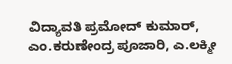ವಿದ್ಯಾವತಿ ಪ್ರಮೋದ್ ಕುಮಾರ್, ಎಂ.ಕರುಣೇಂದ್ರ ಪೂಜಾರಿ, ಎ.ಲಕ್ಮೀ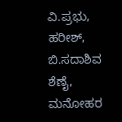ವಿ.ಪ್ರಭು, ಹರೀಶ್, ಬಿ.ಸದಾಶಿವ ಶೆಣೈ, ಮನೋಹರ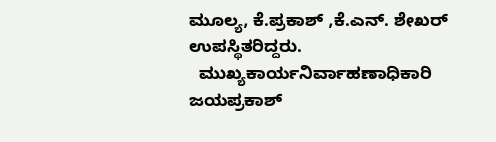ಮೂಲ್ಯ, ಕೆ.ಪ್ರಕಾಶ್ ,ಕೆ.ಎನ್. ಶೇಖರ್ ಉಪಸ್ಥಿತರಿದ್ದರು.
  ಮುಖ್ಯಕಾರ್ಯನಿರ್ವಾಹಣಾಧಿಕಾರಿ ಜಯಪ್ರಕಾಶ್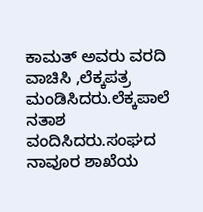ಕಾಮತ್ ಅವರು ವರದಿ ವಾಚಿಸಿ ,ಲೆಕ್ಕಪತ್ರ ಮಂಡಿಸಿದರು.ಲೆಕ್ಕಪಾಲೆ ನತಾಶ ವಂದಿಸಿದರು.ಸಂಘದ ನಾವೂರ ಶಾಖೆಯ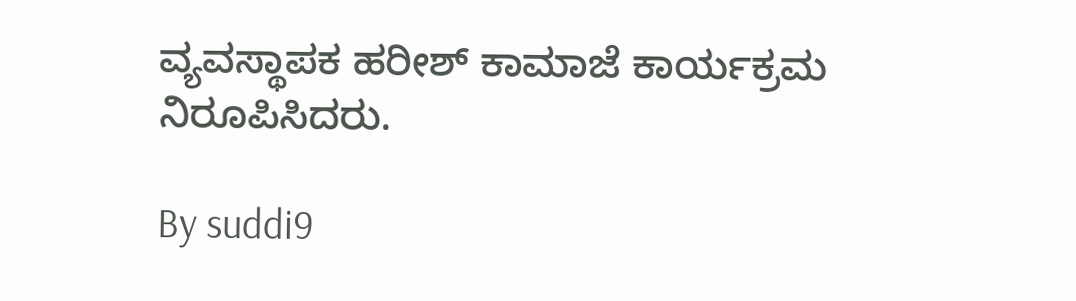ವ್ಯವಸ್ಥಾಪಕ ಹರೀಶ್ ಕಾಮಾಜೆ ಕಾರ್ಯಕ್ರಮ ನಿರೂಪಿಸಿದರು.

By suddi9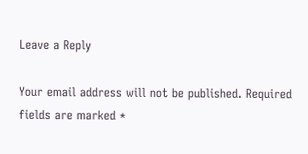Leave a Reply

Your email address will not be published. Required fields are marked *